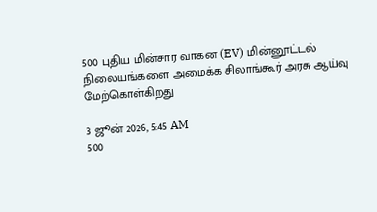500 புதிய மின்சார வாகன (EV) மின்னூட்டல் நிலையங்களை அமைக்க சிலாங்கூர் அரசு ஆய்வு மேற்கொள்கிறது

3 ஜூன் 2026, 5:45 AM
500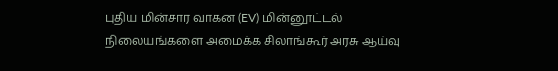புதிய மின்சார வாகன (EV) மின்னூட்டல் நிலையங்களை அமைக்க சிலாங்கூர் அரசு ஆய்வு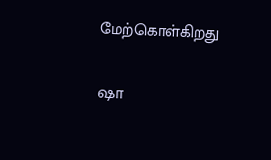மேற்கொள்கிறது

ஷா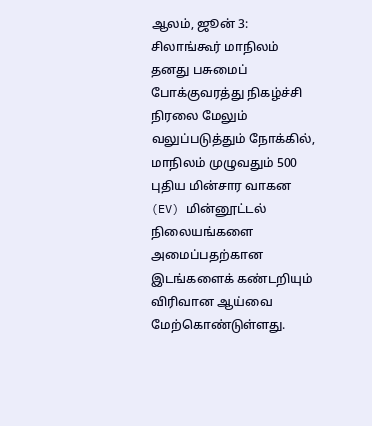ஆலம், ஜூன் 3: சிலாங்கூர் மாநிலம் தனது பசுமைப் போக்குவரத்து நிகழ்ச்சி நிரலை மேலும் வலுப்படுத்தும் நோக்கில், மாநிலம் முழுவதும் 500 புதிய மின்சார வாகன (EV) மின்னூட்டல் நிலையங்களை அமைப்பதற்கான இடங்களைக் கண்டறியும் விரிவான ஆய்வை மேற்கொண்டுள்ளது.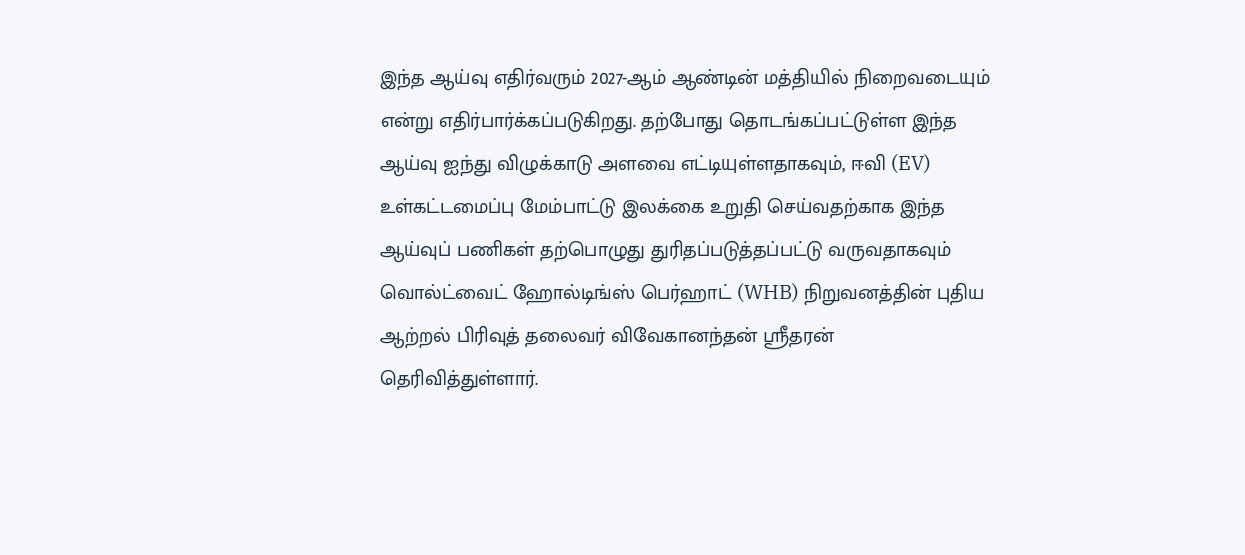இந்த ஆய்வு எதிர்வரும் 2027-ஆம் ஆண்டின் மத்தியில் நிறைவடையும் என்று எதிர்பார்க்கப்படுகிறது. தற்போது தொடங்கப்பட்டுள்ள இந்த ஆய்வு ஐந்து விழுக்காடு அளவை எட்டியுள்ளதாகவும், ஈவி (EV) உள்கட்டமைப்பு மேம்பாட்டு இலக்கை உறுதி செய்வதற்காக இந்த ஆய்வுப் பணிகள் தற்பொழுது துரிதப்படுத்தப்பட்டு வருவதாகவும் வொல்ட்வைட் ஹோல்டிங்ஸ் பெர்ஹாட் (WHB) நிறுவனத்தின் புதிய ஆற்றல் பிரிவுத் தலைவர் விவேகானந்தன் ஸ்ரீதரன் தெரிவித்துள்ளார்.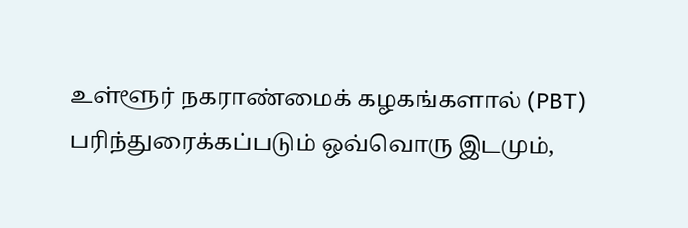உள்ளூர் நகராண்மைக் கழகங்களால் (PBT) பரிந்துரைக்கப்படும் ஒவ்வொரு இடமும்,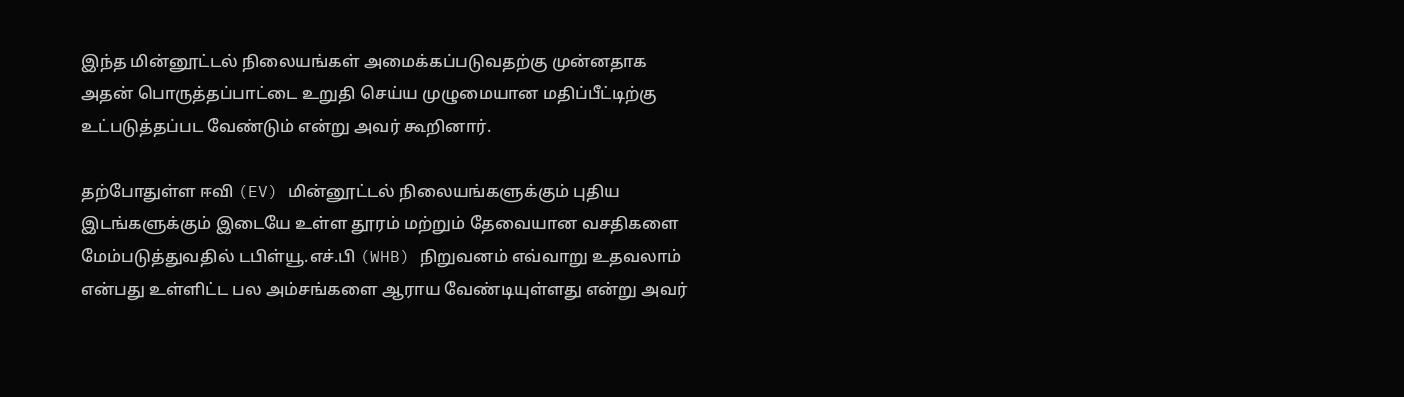இந்த மின்னூட்டல் நிலையங்கள் அமைக்கப்படுவதற்கு முன்னதாக அதன் பொருத்தப்பாட்டை உறுதி செய்ய முழுமையான மதிப்பீட்டிற்கு உட்படுத்தப்பட வேண்டும் என்று அவர் கூறினார்.

தற்போதுள்ள ஈவி (EV) மின்னூட்டல் நிலையங்களுக்கும் புதிய இடங்களுக்கும் இடையே உள்ள தூரம் மற்றும் தேவையான வசதிகளை மேம்படுத்துவதில் டபிள்யூ.எச்.பி (WHB) நிறுவனம் எவ்வாறு உதவலாம் என்பது உள்ளிட்ட பல அம்சங்களை ஆராய வேண்டியுள்ளது என்று அவர்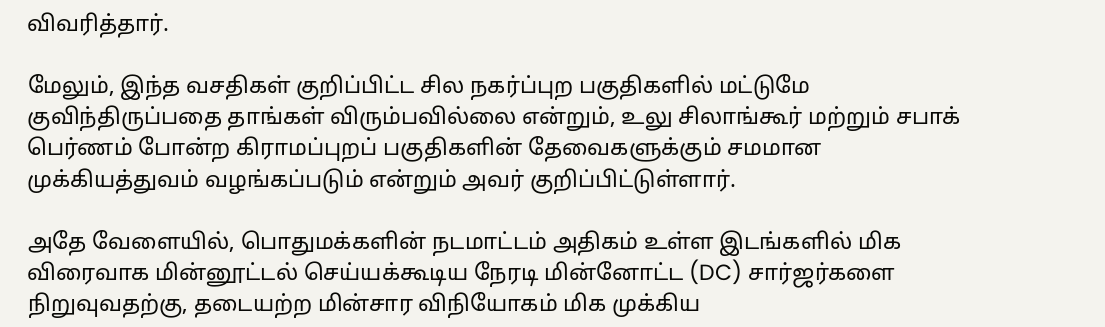விவரித்தார்.

மேலும், இந்த வசதிகள் குறிப்பிட்ட சில நகர்ப்புற பகுதிகளில் மட்டுமே குவிந்திருப்பதை தாங்கள் விரும்பவில்லை என்றும், உலு சிலாங்கூர் மற்றும் சபாக் பெர்ணம் போன்ற கிராமப்புறப் பகுதிகளின் தேவைகளுக்கும் சமமான முக்கியத்துவம் வழங்கப்படும் என்றும் அவர் குறிப்பிட்டுள்ளார்.

அதே வேளையில், பொதுமக்களின் நடமாட்டம் அதிகம் உள்ள இடங்களில் மிக விரைவாக மின்னூட்டல் செய்யக்கூடிய நேரடி மின்னோட்ட (DC) சார்ஜர்களை நிறுவுவதற்கு, தடையற்ற மின்சார விநியோகம் மிக முக்கிய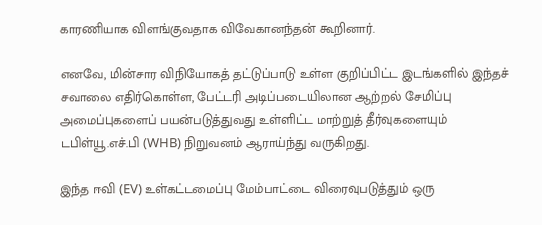காரணியாக விளங்குவதாக விவேகானந்தன் கூறினார்.

எனவே, மின்சார விநியோகத் தட்டுப்பாடு உள்ள குறிப்பிட்ட இடங்களில் இந்தச் சவாலை எதிர்கொள்ள, பேட்டரி அடிப்படையிலான ஆற்றல் சேமிப்பு அமைப்புகளைப் பயன்படுத்துவது உள்ளிட்ட மாற்றுத் தீர்வுகளையும் டபிள்யூ.எச்.பி (WHB) நிறுவனம் ஆராய்ந்து வருகிறது.

இந்த ஈவி (EV) உள்கட்டமைப்பு மேம்பாட்டை விரைவுபடுத்தும் ஒரு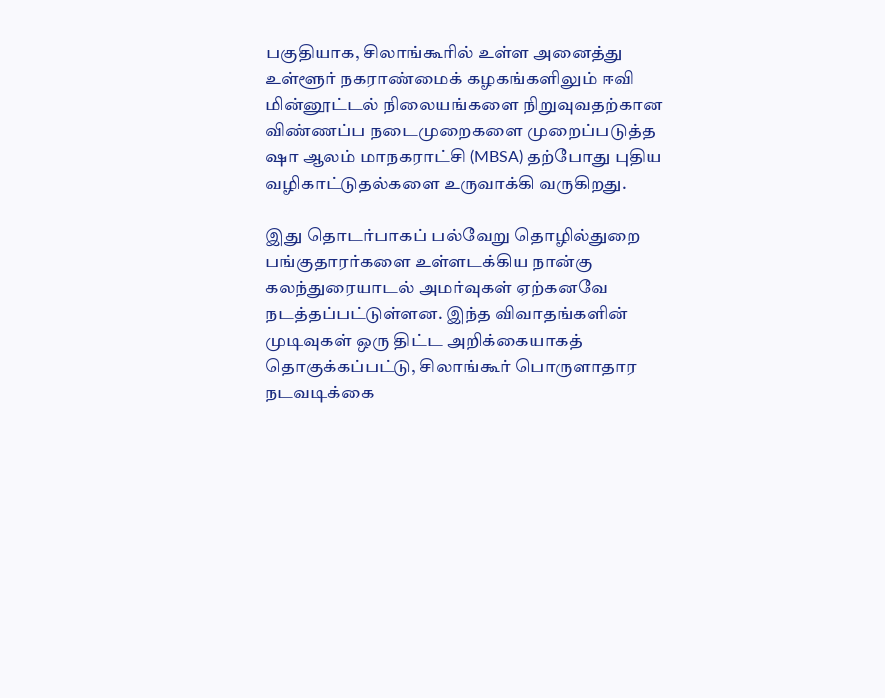பகுதியாக, சிலாங்கூரில் உள்ள அனைத்து உள்ளூர் நகராண்மைக் கழகங்களிலும் ஈவி மின்னூட்டல் நிலையங்களை நிறுவுவதற்கான விண்ணப்ப நடைமுறைகளை முறைப்படுத்த ஷா ஆலம் மாநகராட்சி (MBSA) தற்போது புதிய வழிகாட்டுதல்களை உருவாக்கி வருகிறது.

இது தொடர்பாகப் பல்வேறு தொழில்துறை பங்குதாரர்களை உள்ளடக்கிய நான்கு கலந்துரையாடல் அமர்வுகள் ஏற்கனவே நடத்தப்பட்டுள்ளன. இந்த விவாதங்களின் முடிவுகள் ஒரு திட்ட அறிக்கையாகத் தொகுக்கப்பட்டு, சிலாங்கூர் பொருளாதார நடவடிக்கை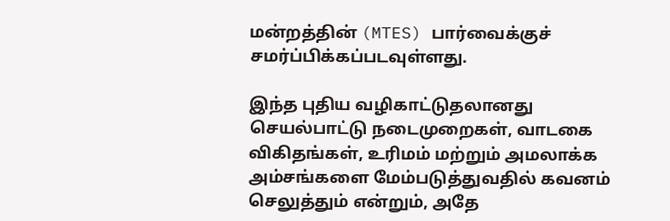மன்றத்தின் (MTES) பார்வைக்குச் சமர்ப்பிக்கப்படவுள்ளது.

இந்த புதிய வழிகாட்டுதலானது செயல்பாட்டு நடைமுறைகள், வாடகை விகிதங்கள், உரிமம் மற்றும் அமலாக்க அம்சங்களை மேம்படுத்துவதில் கவனம் செலுத்தும் என்றும், அதே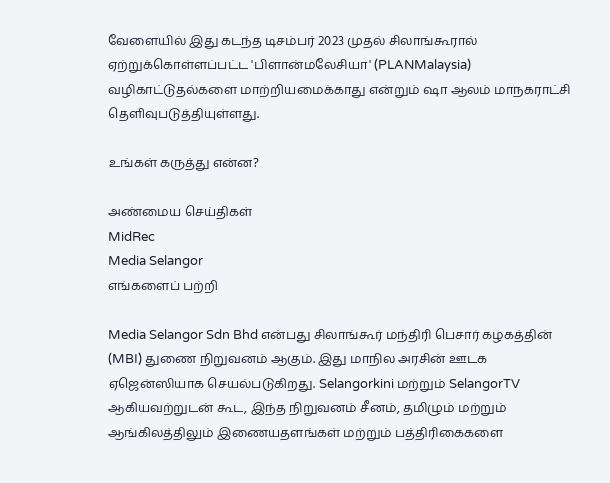வேளையில் இது கடந்த டிசம்பர் 2023 முதல் சிலாங்கூரால் ஏற்றுக்கொள்ளப்பட்ட 'பிளான்மலேசியா' (PLANMalaysia) வழிகாட்டுதல்களை மாற்றியமைக்காது என்றும் ஷா ஆலம் மாநகராட்சி தெளிவுபடுத்தியுள்ளது.

உங்கள் கருத்து என்ன?

அண்மைய செய்திகள்
MidRec
Media Selangor
எங்களைப் பற்றி

Media Selangor Sdn Bhd என்பது சிலாங்கூர் மந்திரி பெசார் கழகத்தின் (MBI) துணை நிறுவனம் ஆகும். இது மாநில அரசின் ஊடக ஏஜென்ஸியாக செயல்படுகிறது. Selangorkini மற்றும் SelangorTV ஆகியவற்றுடன் கூட, இந்த நிறுவனம் சீனம், தமிழும் மற்றும் ஆங்கிலத்திலும் இணையதளங்கள் மற்றும் பத்திரிகைகளை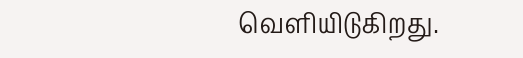வெளியிடுகிறது.